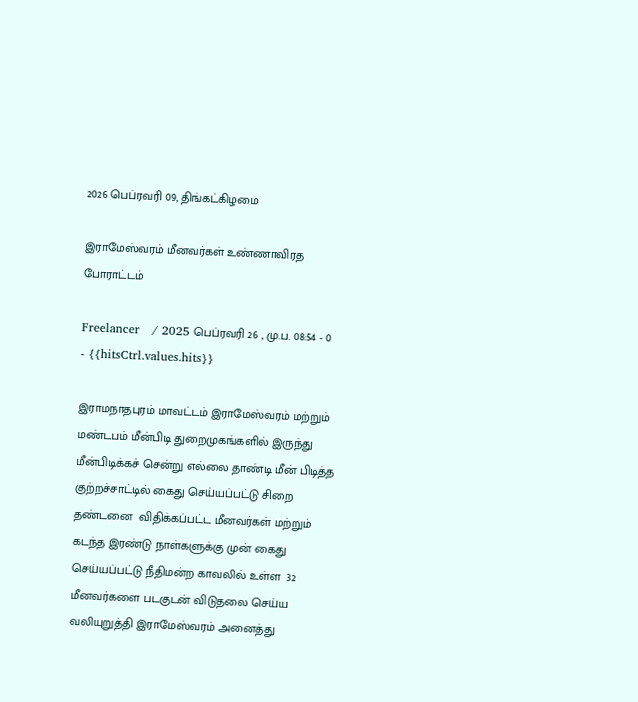2026 பெப்ரவரி 09, திங்கட்கிழமை

இராமேஸ்வரம் மீனவர்கள் உண்ணாவிரத போராட்டம்

Freelancer   / 2025 பெப்ரவரி 26 , மு.ப. 08:54 - 0     - {{hitsCtrl.values.hits}}

இராமநாதபுரம் மாவட்டம் இராமேஸ்வரம் மற்றும் மண்டபம் மீன்பிடி துறைமுகங்களில் இருந்து மீன்பிடிக்கச் சென்று எல்லை தாண்டி மீன் பிடித்த குற்றச்சாட்டில் கைது செய்யப்பட்டு சிறை தண்டனை  விதிக்கப்பட்ட மீனவர்கள் மற்றும் கடந்த இரண்டு நாள்களுக்கு முன் கைது செய்யப்பட்டு நீதிமன்ற காவலில் உள்ள  32 மீனவர்களை படகுடன் விடுதலை செய்ய வலியுறுத்தி இராமேஸ்வரம் அனைத்து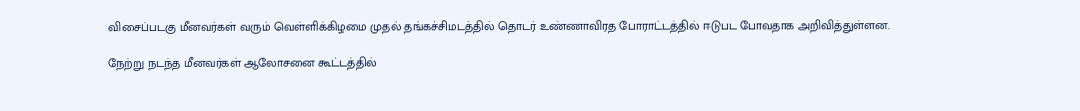விசைப்படகு மீனவர்கள் வரும் வெள்ளிக்கிழமை முதல் தங்கச்சிமடத்தில் தொடர் உண்ணாவிரத போராட்டத்தில் ஈடுபட போவதாக அறிவித்துள்ளன.

நேற்று நடந்த மீனவர்கள் ஆலோசனை கூட்டத்தில்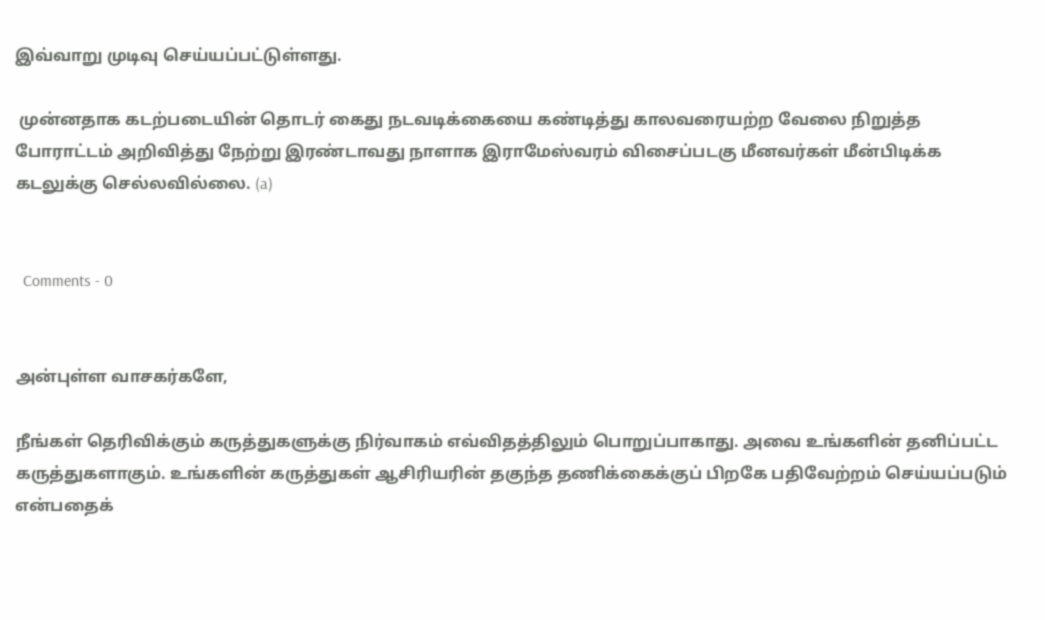இவ்வாறு முடிவு செய்யப்பட்டுள்ளது.

 முன்னதாக கடற்படையின் தொடர் கைது நடவடிக்கையை கண்டித்து காலவரையற்ற வேலை நிறுத்த போராட்டம் அறிவித்து நேற்று இரண்டாவது நாளாக இராமேஸ்வரம் விசைப்படகு மீனவர்கள் மீன்பிடிக்க கடலுக்கு செல்லவில்லை. (a)


  Comments - 0


அன்புள்ள வாசகர்களே,

நீங்கள் தெரிவிக்கும் கருத்துகளுக்கு நிர்வாகம் எவ்விதத்திலும் பொறுப்பாகாது. அவை உங்களின் தனிப்பட்ட கருத்துகளாகும். உங்களின் கருத்துகள் ஆசிரியரின் தகுந்த தணிக்கைக்குப் பிறகே பதிவேற்றம் செய்யப்படும் என்பதைக்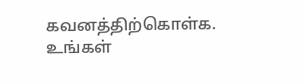கவனத்திற்கொள்க. உங்கள்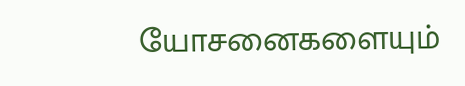யோசனைகளையும்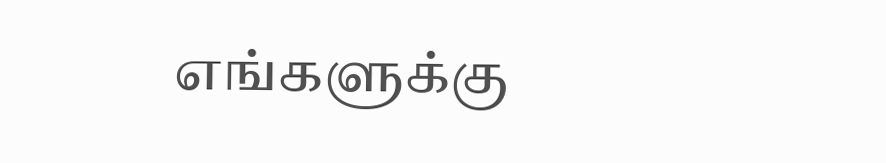எங்களுக்கு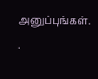அனுப்புங்கள். .